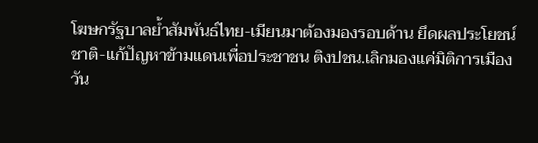โฆษกรัฐบาลย้ำสัมพันธ์ไทย-เมียนมาต้องมองรอบด้าน ยึดผลประโยชน์ชาติ-แก้ปัญหาข้ามแดนเพื่อประชาชน ติงปชน.เลิกมองแค่มิติการเมือง
วัน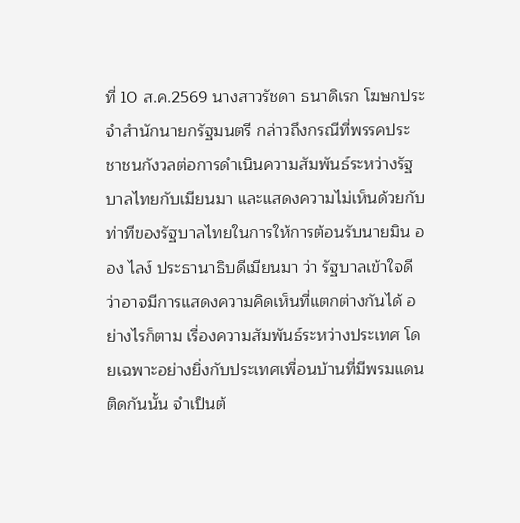ที่ 10 ส.ค.2569 นางสาวรัชดา ธนาดิเรก โฆษกประจำสำนักนายกรัฐมนตรี กล่าวถึงกรณีที่พรรคประชาชนกังวลต่อการดำเนินความสัมพันธ์ระหว่างรัฐบาลไทยกับเมียนมา และแสดงความไม่เห็นด้วยกับท่าทีของรัฐบาลไทยในการให้การต้อนรับนายมิน ออง ไลง์ ประธานาธิบดีเมียนมา ว่า รัฐบาลเข้าใจดีว่าอาจมีการแสดงความคิดเห็นที่แตกต่างกันได้ อย่างไรก็ตาม เรื่องความสัมพันธ์ระหว่างประเทศ โดยเฉพาะอย่างยิ่งกับประเทศเพื่อนบ้านที่มีพรมแดนติดกันนั้น จำเป็นต้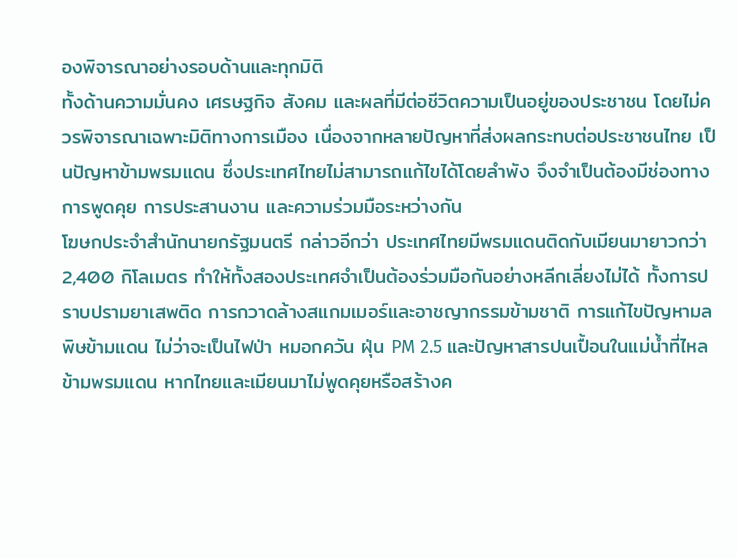องพิจารณาอย่างรอบด้านและทุกมิติ
ทั้งด้านความมั่นคง เศรษฐกิจ สังคม และผลที่มีต่อชีวิตความเป็นอยู่ของประชาชน โดยไม่ควรพิจารณาเฉพาะมิติทางการเมือง เนื่องจากหลายปัญหาที่ส่งผลกระทบต่อประชาชนไทย เป็นปัญหาข้ามพรมแดน ซึ่งประเทศไทยไม่สามารถแก้ไขได้โดยลำพัง จึงจำเป็นต้องมีช่องทางการพูดคุย การประสานงาน และความร่วมมือระหว่างกัน
โฆษกประจำสำนักนายกรัฐมนตรี กล่าวอีกว่า ประเทศไทยมีพรมแดนติดกับเมียนมายาวกว่า 2,400 กิโลเมตร ทำให้ทั้งสองประเทศจำเป็นต้องร่วมมือกันอย่างหลีกเลี่ยงไม่ได้ ทั้งการปราบปรามยาเสพติด การกวาดล้างสแกมเมอร์และอาชญากรรมข้ามชาติ การแก้ไขปัญหามลพิษข้ามแดน ไม่ว่าจะเป็นไฟป่า หมอกควัน ฝุ่น PM 2.5 และปัญหาสารปนเปื้อนในแม่น้ำที่ไหลข้ามพรมแดน หากไทยและเมียนมาไม่พูดคุยหรือสร้างค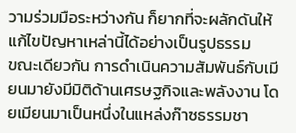วามร่วมมือระหว่างกัน ก็ยากที่จะผลักดันให้แก้ไขปัญหาเหล่านี้ได้อย่างเป็นรูปธรรม
ขณะเดียวกัน การดำเนินความสัมพันธ์กับเมียนมายังมีมิติด้านเศรษฐกิจและพลังงาน โดยเมียนมาเป็นหนึ่งในแหล่งก๊าซธรรมชา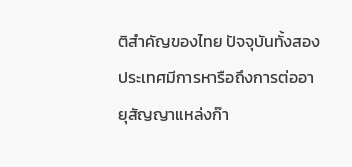ติสำคัญของไทย ปัจจุบันทั้งสองประเทศมีการหารือถึงการต่ออายุสัญญาแหล่งก๊า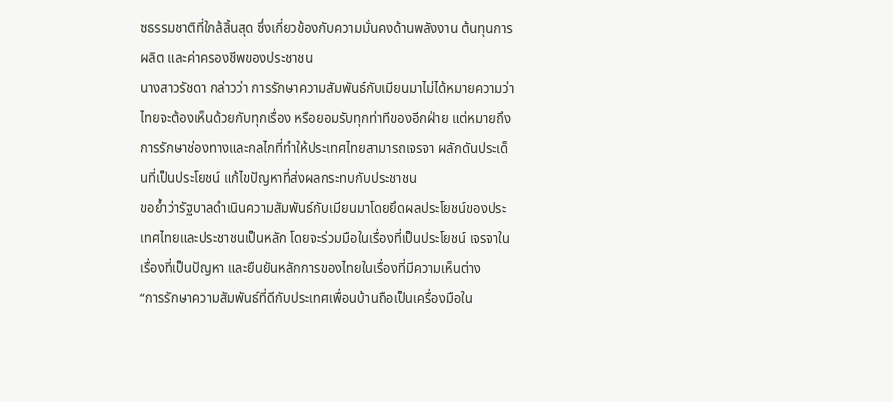ซธรรมชาติที่ใกล้สิ้นสุด ซึ่งเกี่ยวข้องกับความมั่นคงด้านพลังงาน ต้นทุนการผลิต และค่าครองชีพของประชาชน
นางสาวรัชดา กล่าวว่า การรักษาความสัมพันธ์กับเมียนมาไม่ได้หมายความว่าไทยจะต้องเห็นด้วยกับทุกเรื่อง หรือยอมรับทุกท่าทีของอีกฝ่าย แต่หมายถึงการรักษาช่องทางและกลไกที่ทำให้ประเทศไทยสามารถเจรจา ผลักดันประเด็นที่เป็นประโยชน์ แก้ไขปัญหาที่ส่งผลกระทบกับประชาชน
ขอย้ำว่ารัฐบาลดำเนินความสัมพันธ์กับเมียนมาโดยยึดผลประโยชน์ของประเทศไทยและประชาชนเป็นหลัก โดยจะร่วมมือในเรื่องที่เป็นประโยชน์ เจรจาในเรื่องที่เป็นปัญหา และยืนยันหลักการของไทยในเรื่องที่มีความเห็นต่าง
“การรักษาความสัมพันธ์ที่ดีกับประเทศเพื่อนบ้านถือเป็นเครื่องมือใน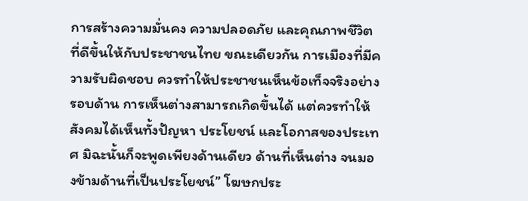การสร้างความมั่นคง ความปลอดภัย และคุณภาพชีวิตที่ดีขึ้นให้กับประชาชนไทย ขณะเดียวกัน การเมืองที่มีความรับผิดชอบ ควรทำให้ประชาชนเห็นข้อเท็จจริงอย่างรอบด้าน การเห็นต่างสามารถเกิดขึ้นได้ แต่ควรทำให้สังคมได้เห็นทั้งปัญหา ประโยชน์ และโอกาสของประเทศ มิฉะนั้นก็จะพูดเพียงด้านเดียว ด้านที่เห็นต่าง จนมองข้ามด้านที่เป็นประโยชน์” โฆษกประ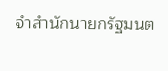จำสำนักนายกรัฐมนต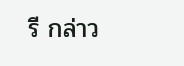รี กล่าว